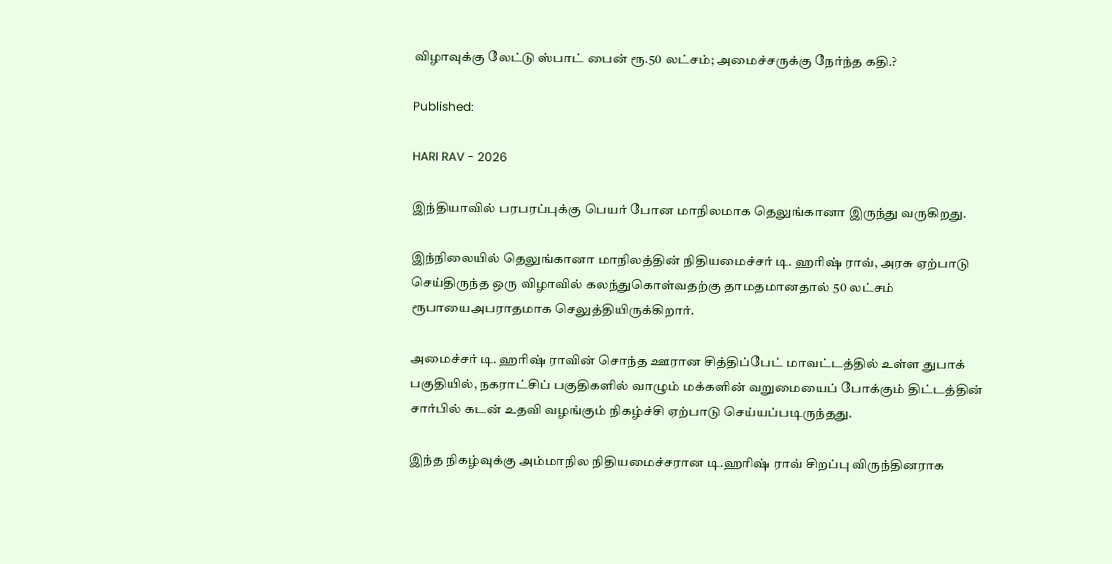விழாவுக்கு லேட்டு ஸ்பாட் பைன் ரூ.50 லட்சம்; அமைச்சருக்கு நேர்ந்த கதி.?

Published:

HARI RAV - 2026

இந்தியாவில் பரபரப்புக்கு பெயர் போன மாநிலமாக தெலுங்கானா இருந்து வருகிறது.

இந்நிலையில் தெலுங்கானா மாநிலத்தின் நிதியமைச்சர் டி. ஹரிஷ் ராவ், அரசு ஏற்பாடு செய்திருந்த ஒரு விழாவில் கலந்துகொள்வதற்கு தாமதமானதால் 50 லட்சம் ரூபாயைஅபராதமாக செலுத்தியிருக்கிறார்.

அமைச்சர் டி. ஹரிஷ் ராவின் சொந்த ஊரான சித்திப்பேட் மாவட்டத்தில் உள்ள துபாக் பகுதியில், நகராட்சிப் பகுதிகளில் வாழும் மக்களின் வறுமையைப் போக்கும் திட்டத்தின் சார்பில் கடன் உதவி வழங்கும் நிகழ்ச்சி ஏற்பாடு செய்யப்படிருந்தது.

இந்த நிகழ்வுக்கு அம்மாநில நிதியமைச்சரான டி.ஹரிஷ் ராவ் சிறப்பு விருந்தினராக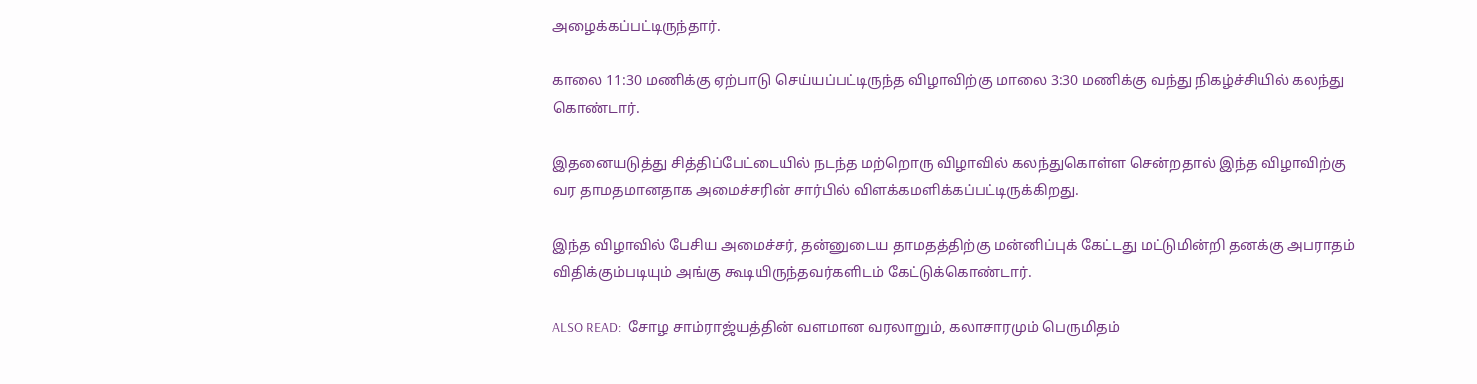அழைக்கப்பட்டிருந்தார்.

காலை 11:30 மணிக்கு ஏற்பாடு செய்யப்பட்டிருந்த விழாவிற்கு மாலை 3:30 மணிக்கு வந்து நிகழ்ச்சியில் கலந்து கொண்டார்.

இதனையடுத்து சித்திப்பேட்டையில் நடந்த மற்றொரு விழாவில் கலந்துகொள்ள சென்றதால் இந்த விழாவிற்கு வர தாமதமானதாக அமைச்சரின் சார்பில் விளக்கமளிக்கப்பட்டிருக்கிறது.

இந்த விழாவில் பேசிய அமைச்சர், தன்னுடைய தாமதத்திற்கு மன்னிப்புக் கேட்டது மட்டுமின்றி தனக்கு அபராதம் விதிக்கும்படியும் அங்கு கூடியிருந்தவர்களிடம் கேட்டுக்கொண்டார்.

ALSO READ:  சோழ சாம்ராஜ்யத்தின் வளமான வரலாறும், கலாசாரமும் பெருமிதம்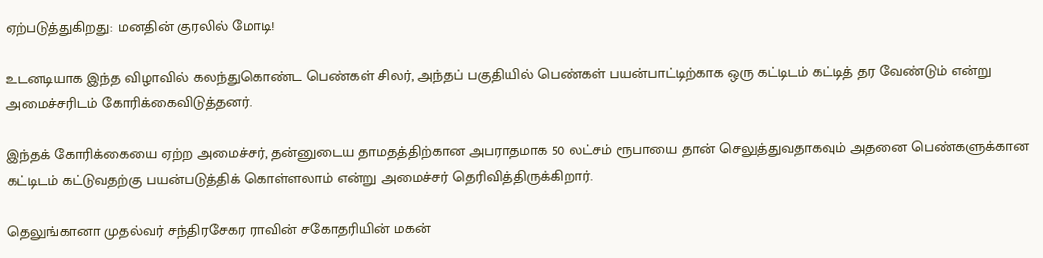ஏற்படுத்துகிறது: மனதின் குரலில் மோடி!

உடனடியாக இந்த விழாவில் கலந்துகொண்ட பெண்கள் சிலர், அந்தப் பகுதியில் பெண்கள் பயன்பாட்டிற்காக ஒரு கட்டிடம் கட்டித் தர வேண்டும் என்று அமைச்சரிடம் கோரிக்கைவிடுத்தனர்.

இந்தக் கோரிக்கையை ஏற்ற அமைச்சர், தன்னுடைய தாமதத்திற்கான அபராதமாக 50 லட்சம் ரூபாயை தான் செலுத்துவதாகவும் அதனை பெண்களுக்கான கட்டிடம் கட்டுவதற்கு பயன்படுத்திக் கொள்ளலாம் என்று அமைச்சர் தெரிவித்திருக்கிறார்.

தெலுங்கானா முதல்வர் சந்திரசேகர ராவின் சகோதரியின் மகன்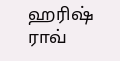ஹரிஷ் ராவ்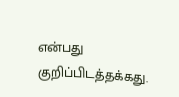என்பது குறிப்பிடத்தக்கது.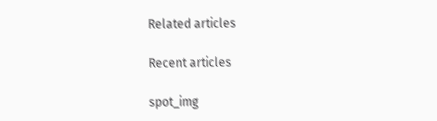Related articles

Recent articles

spot_img